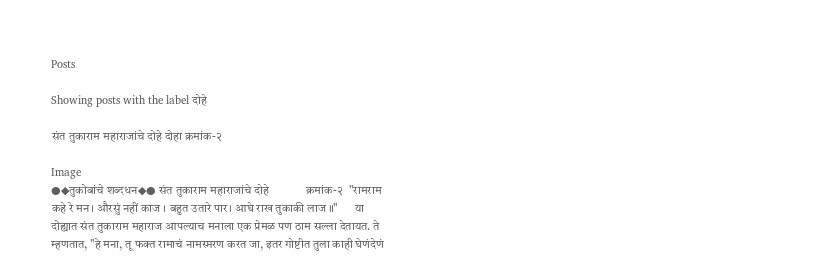Posts

Showing posts with the label दोहे

संत तुकाराम महाराजांचे दोहे दोहा क्रमांक-२

Image
●◆तुकोबांचे शब्दधन◆● संत तुकाराम महाराजांचे दोहे             क्रमांक-२  "रामराम कहे रे मन। औरसुं नहीं काज । बहुत उतारे पार। आघे राख तुकाकी लाज ॥"       या दोह्यात संत तुकाराम महाराज आपल्याच मनाला एक प्रेमळ पण ठाम सल्ला देतायत. ते म्हणतात, "हे मना, तू फक्त रामाचं नामस्मरण करत जा, इतर गोष्टीत तुला काही घेणंदेणं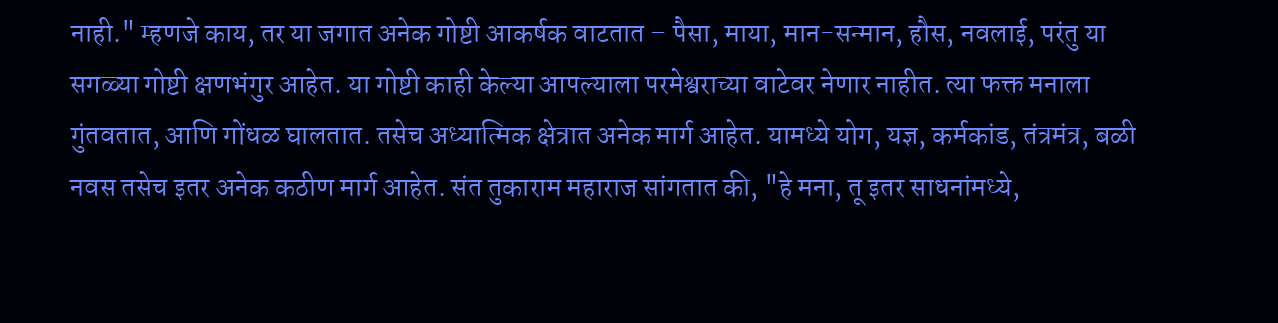नाही." म्हणजे काय, तर या जगात अनेक गोष्टी आकर्षक वाटतात – पैसा, माया, मान-सन्मान, हौस, नवलाई, परंतु या सगळ्या गोष्टी क्षणभंगुर आहेत. या गोष्टी काही केल्या आपल्याला परमेश्वराच्या वाटेवर नेणार नाहीत. त्या फक्त मनाला गुंतवतात, आणि गोंधळ घालतात. तसेच अध्यात्मिक क्षेत्रात अनेक मार्ग आहेत. यामध्ये योग, यज्ञ, कर्मकांड, तंत्रमंत्र, बळी नवस तसेच इतर अनेक कठीण मार्ग आहेत. संत तुकाराम महाराज सांगतात की, "हे मना, तू इतर साधनांमध्ये,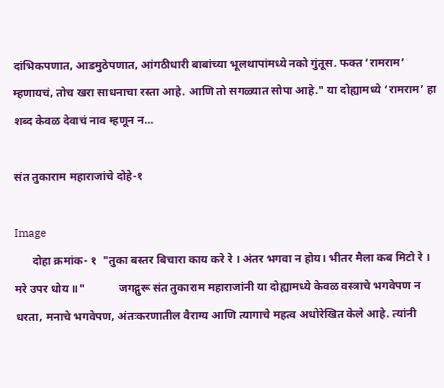दांभिकपणात, आडमुठेपणात, आंगठीधारी बाबांच्या भूलथापांमध्ये नको गुंतूस. फक्त ‘रामराम’ म्हणायचं, तोच खरा साधनाचा रस्ता आहे. आणि तो सगळ्यात सोपा आहे." या दोह्यामध्ये ‘रामराम’ हा शब्द केवळ देवाचं नाव म्हणून न...

संत तुकाराम महाराजांचे दोहे-१

Image
      दोहा क्रमांक- १  "तुका बस्तर बिचारा काय करे रे । अंतर भगवा न होय। भीतर मैला कब मिटो रे । मरे उपर धोय ॥"            जगद्गुरू संत तुकाराम महाराजांनी या दोह्यामध्ये केवळ वस्त्राचे भगवेपण न धरता, मनाचे भगवेपण, अंतःकरणातील वैराग्य आणि त्यागाचे महत्व अधोरेखित केले आहे. त्यांनी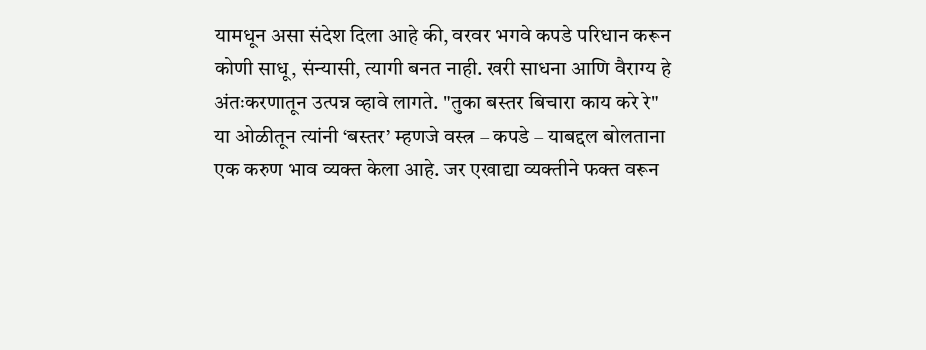यामधून असा संदेश दिला आहे की, वरवर भगवे कपडे परिधान करून कोणी साधू, संन्यासी, त्यागी बनत नाही. खरी साधना आणि वैराग्य हे अंतःकरणातून उत्पन्न व्हावे लागते. "तुका बस्तर बिचारा काय करे रे" या ओळीतून त्यांनी ‘बस्तर’ म्हणजे वस्त्र – कपडे – याबद्दल बोलताना एक करुण भाव व्यक्त केला आहे. जर एखाद्या व्यक्तीने फक्त वरून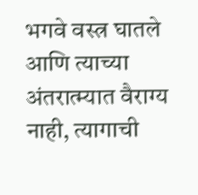भगवे वस्त्र घातले आणि त्याच्या अंतरात्म्यात वैराग्य नाही, त्यागाची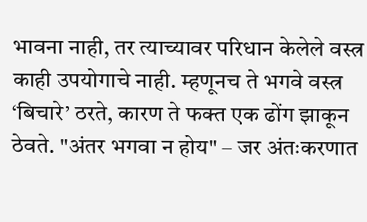भावना नाही, तर त्याच्यावर परिधान केलेले वस्त्र काही उपयोगाचे नाही. म्हणूनच ते भगवे वस्त्र ‘बिचारे’ ठरते, कारण ते फक्त एक ढोंग झाकून ठेवते. "अंतर भगवा न होय" – जर अंतःकरणात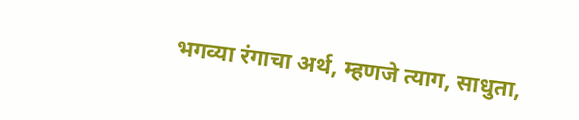भगव्या रंगाचा अर्थ, म्हणजे त्याग, साधुता,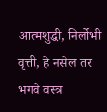आत्मशुद्धी, निर्लोभी वृत्ती, हे नसेल तर भगवे वस्त्र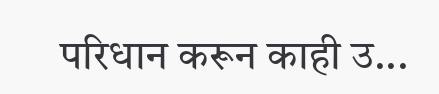परिधान करून काही उ...